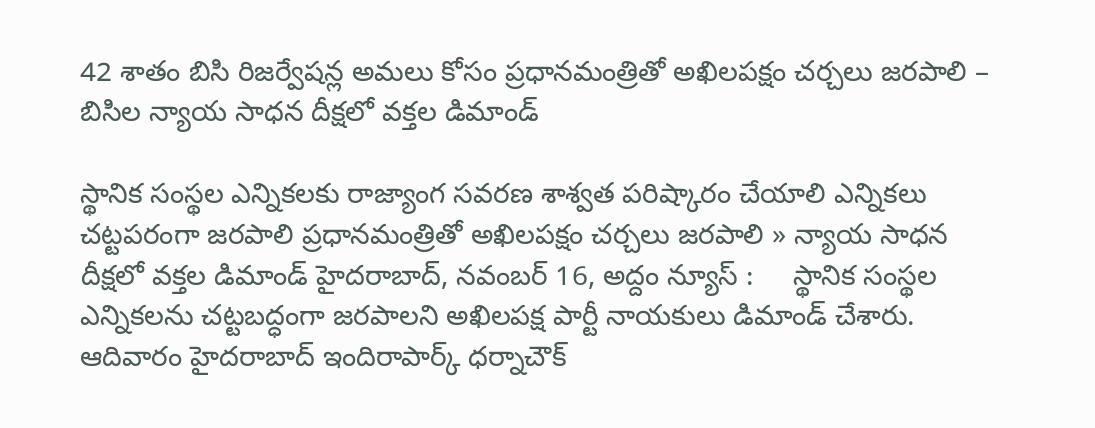42 శాతం బిసి రిజ‌ర్వేష‌న్ల అమ‌లు కోసం ప్రధానమంత్రితో అఖిలపక్షం చర్చలు జరపాలి – బిసిల న్యాయ సాధన దీక్ష‌లో వ‌క్త‌ల డిమాండ్

స్థానిక సంస్థల ఎన్నికలకు రాజ్యాంగ సవరణ శాశ్వత పరిష్కారం చేయాలి ఎన్నికలు చట్టపరంగా జరపాలి ప్రధానమంత్రితో అఖిలపక్షం చర్చలు జరపాలి » న్యాయ సాధన దీక్ష‌లో వ‌క్త‌ల డిమాండ్ హైదరాబాద్, న‌వంబ‌ర్ 16, అద్దం న్యూస్ :     స్థానిక సంస్థల ఎన్నికలను చట్టబద్ధంగా జరపాలని అఖిలపక్ష పార్టీ నాయకులు డిమాండ్ చేశారు. ఆదివారం హైద‌రాబాద్‌ ఇందిరాపార్క్ ధ‌ర్నాచౌక్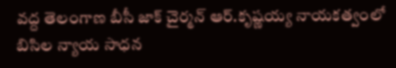వద్ద తెలంగాణ బీసీ జాక్ చైర్మన్ ఆర్.కృష్ణయ్య నాయకత్వంలో బిసిల న్యాయ సాధన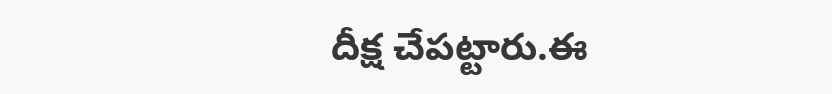దీక్ష చేప‌ట్టారు.ఈ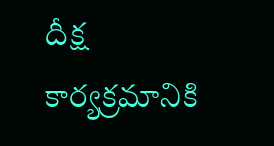దీక్ష కార్యక్రమానికి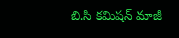బి.సి కమిషన్ మాజీ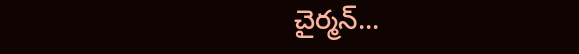చైర్మన్...